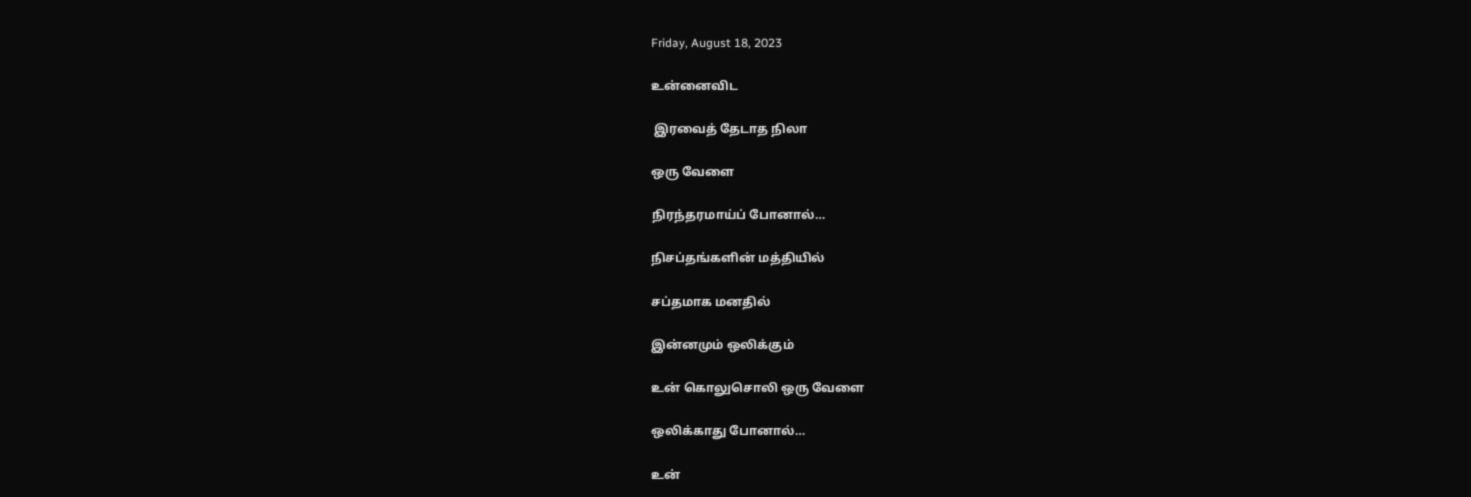Friday, August 18, 2023

உன்னைவிட

 இரவைத் தேடாத நிலா

ஒரு வேளை

நிரந்தரமாய்ப் போனால்…

நிசப்தங்களின் மத்தியில்

சப்தமாக மனதில்

இன்னமும் ஒலிக்கும்

உன் கொலுசொலி ஒரு வேளை

ஒலிக்காது போனால்…

உன்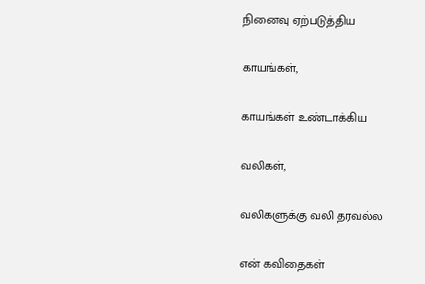நினைவு ஏற்படுத்திய

காயங்கள்,

காயங்கள் உண்டாக்கிய

வலிகள்,

வலிகளுக்கு வலி தரவல்ல

என் கவிதைகள்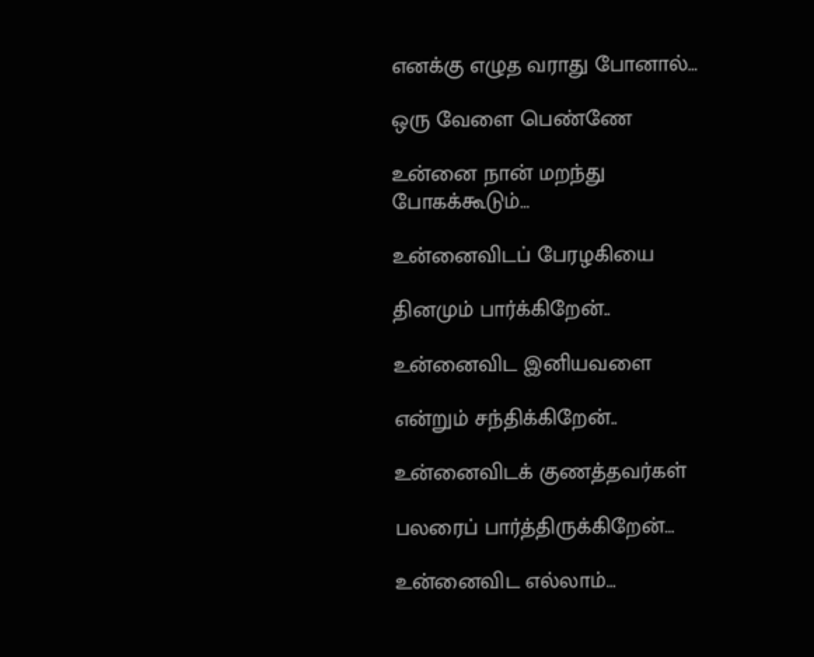எனக்கு எழுத வராது போனால்…

ஒரு வேளை பெண்ணே

உன்னை நான் மறந்து போகக்கூடும்…

உன்னைவிடப் பேரழகியை

தினமும் பார்க்கிறேன்..

உன்னைவிட இனியவளை

என்றும் சந்திக்கிறேன்..

உன்னைவிடக் குணத்தவர்கள்

பலரைப் பார்த்திருக்கிறேன்…

உன்னைவிட எல்லாம்…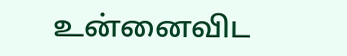உன்னைவிட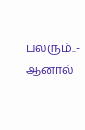பலரும்..- ஆனால்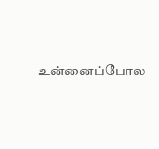உன்னைப்போல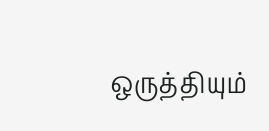ஒருத்தியும்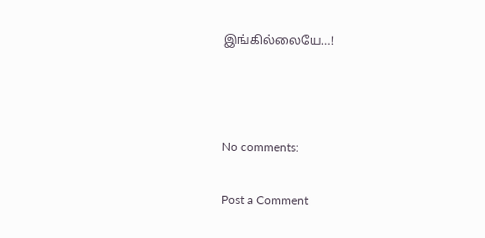இங்கில்லையே…!



No comments:

Post a Comment